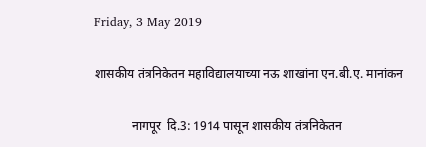Friday, 3 May 2019

शासकीय तंत्रनिकेतन महाविद्यालयाच्या नऊ शाखांना एन.बी.ए. मानांकन

            नागपूर  दि.3: 1914 पासून शासकीय तंत्रनिकेतन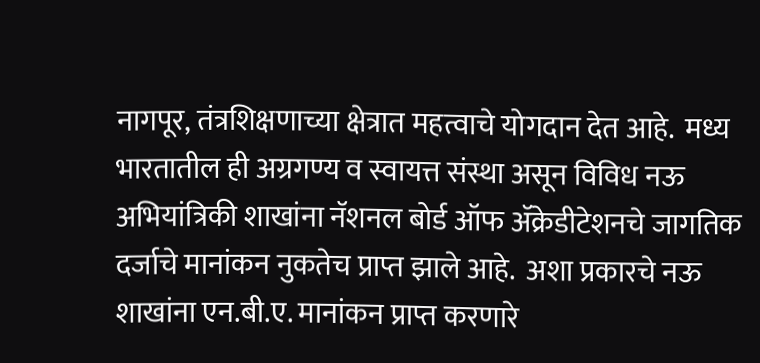नागपूर, तंत्रशिक्षणाच्या क्षेत्रात महत्वाचे योगदान देत आहे.  मध्य भारतातील ही अग्रगण्य व स्वायत्त संस्था असून विविध नऊ अभियांत्रिकी शाखांना नॅशनल बोर्ड ऑफ ॲक्रेडीटेशनचे जागतिक दर्जाचे मानांकन नुकतेच प्राप्त झाले आहे.  अशा प्रकारचे नऊ शाखांना एन.बी.ए. मानांकन प्राप्त करणारे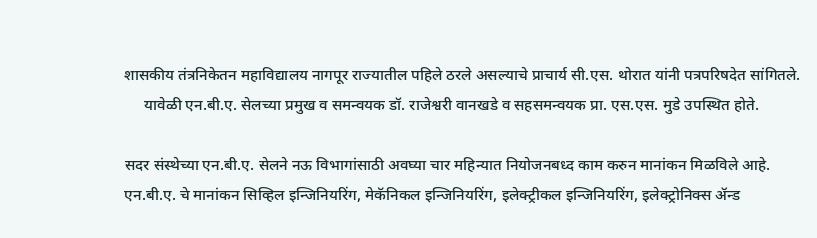शासकीय तंत्रनिकेतन महाविद्यालय नागपूर राज्यातील पहिले ठरले असल्याचे प्राचार्य सी.एस. थोरात यांनी पत्रपरिषदेत सांगितले.
     यावेळी एन.बी.ए. सेलच्या प्रमुख व समन्वयक डॉ. राजेश्वरी वानखडे व सहसमन्वयक प्रा. एस.एस. मुडे उपस्थित होते.

सदर संस्थेच्या एन.बी.ए. सेलने नऊ विभागांसाठी अवघ्या चार महिन्यात नियोजनबध्द काम करुन मानांकन मिळविले आहे.  एन.बी.ए. चे मानांकन सिव्हिल इन्जिनियरिंग, मेकॅनिकल इन्जिनियरिंग, इलेक्ट्रीकल इन्जिनियरिंग, इलेक्ट्रोनिक्स ॲन्ड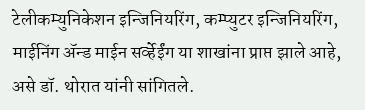टेलीकम्युनिकेशन इन्जिनियरिंग, कम्प्युटर इन्जिनियरिंग, माईनिंग ॲन्ड माईन सर्व्हेईंग या शाखांना प्राप्त झाले आहे, असे डॉ. थोरात यांनी सांगितले.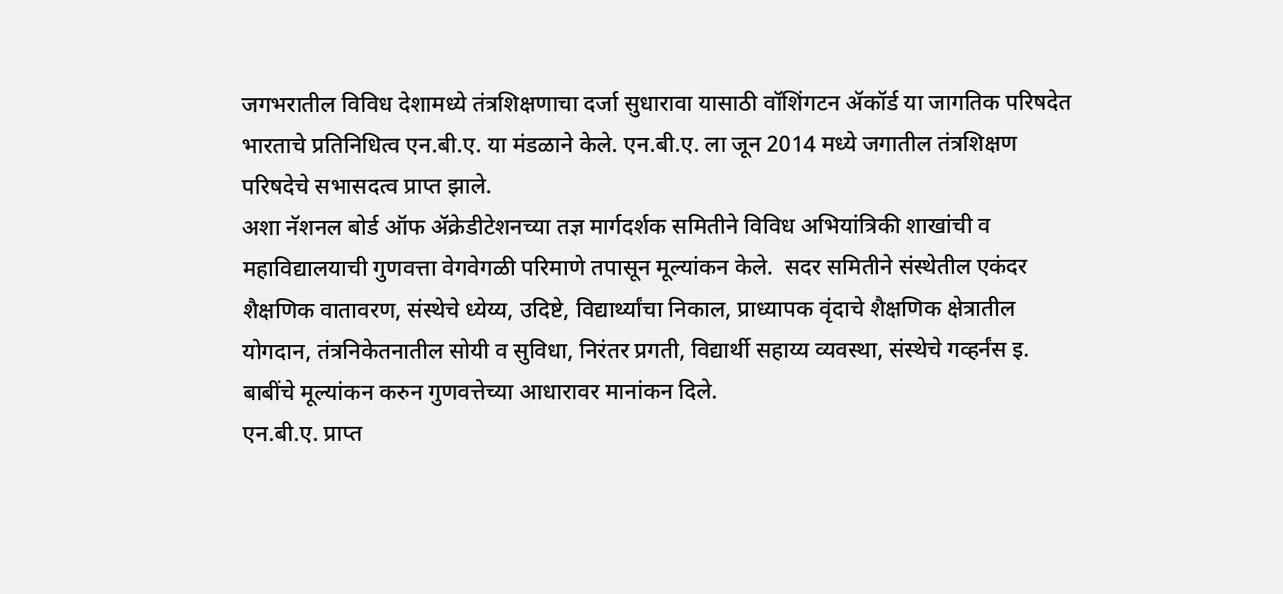जगभरातील विविध देशामध्ये तंत्रशिक्षणाचा दर्जा सुधारावा यासाठी वॉशिंगटन ॲकॉर्ड या जागतिक परिषदेत भारताचे प्रतिनिधित्व एन.बी.ए. या मंडळाने केले. एन.बी.ए. ला जून 2014 मध्ये जगातील तंत्रशिक्षण परिषदेचे सभासदत्व प्राप्त झाले.
अशा नॅशनल बोर्ड ऑफ ॲक्रेडीटेशनच्या तज्ञ मार्गदर्शक समितीने विविध अभियांत्रिकी शाखांची व महाविद्यालयाची गुणवत्ता वेगवेगळी परिमाणे तपासून मूल्यांकन केले.  सदर समितीने संस्थेतील एकंदर शैक्षणिक वातावरण, संस्थेचे ध्येय्य, उदिष्टे, विद्यार्थ्यांचा निकाल, प्राध्यापक वृंदाचे शैक्षणिक क्षेत्रातील योगदान, तंत्रनिकेतनातील सोयी व सुविधा, निरंतर प्रगती, विद्यार्थी सहाय्य व्यवस्था, संस्थेचे गव्हर्नंस इ. बाबींचे मूल्यांकन करुन गुणवत्तेच्या आधारावर मानांकन दिले.
एन.बी.ए. प्राप्त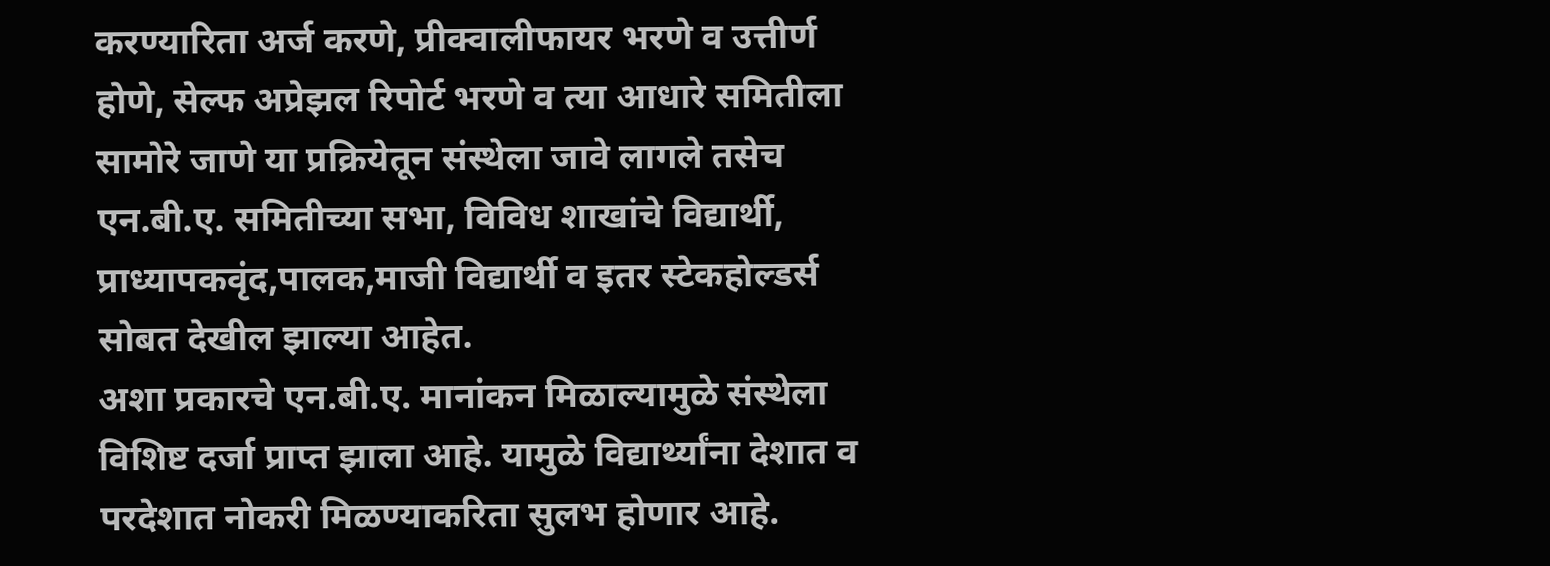करण्यारिता अर्ज करणे, प्रीक्वालीफायर भरणे व उत्तीर्ण होणे, सेल्फ अप्रेझल रिपोर्ट भरणे व त्या आधारे समितीला सामोरे जाणे या प्रक्रियेतून संस्थेला जावे लागले तसेच एन.बी.ए. समितीच्या सभा, विविध शाखांचे विद्यार्थी, प्राध्यापकवृंद,पालक,माजी विद्यार्थी व इतर स्टेकहोल्डर्स सोबत देखील झाल्या आहेत.
अशा प्रकारचे एन.बी.ए. मानांकन मिळाल्यामुळे संस्थेला विशिष्ट दर्जा प्राप्त झाला आहे. यामुळे विद्यार्थ्यांना देशात व परदेशात नोकरी मिळण्याकरिता सुलभ होणार आहे.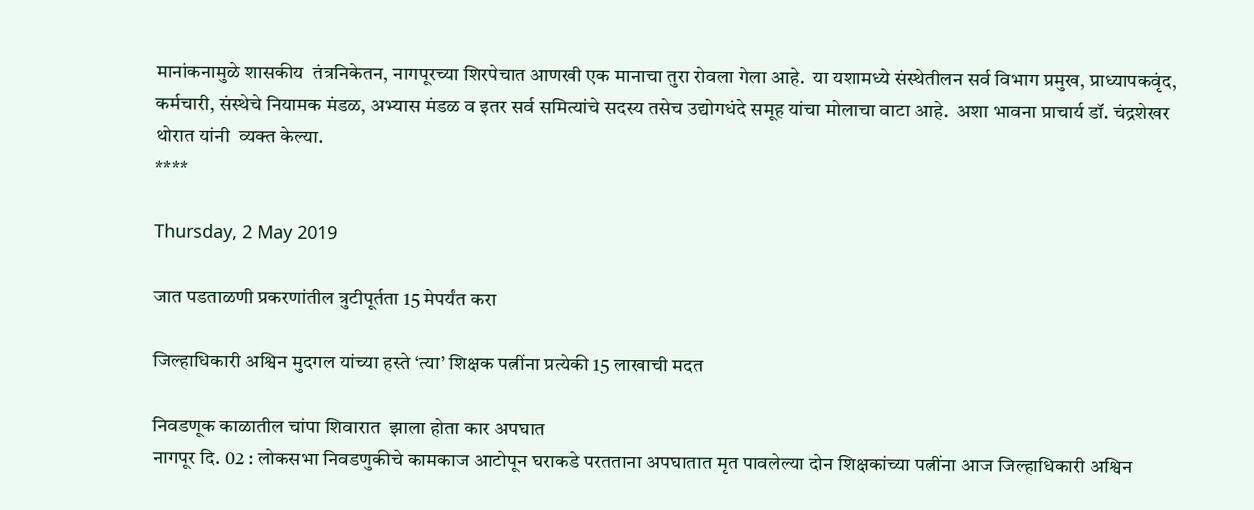मानांकनामुळे शासकीय  तंत्रनिकेतन, नागपूरच्या शिरपेचात आणखी एक मानाचा तुरा रोवला गेला आहे.  या यशामध्ये संस्थेतीलन सर्व विभाग प्रमुख, प्राध्यापकवृंद, कर्मचारी, संस्थेचे नियामक मंडळ, अभ्यास मंडळ व इतर सर्व समित्यांचे सदस्य तसेच उद्योगधंदे समूह यांचा मोलाचा वाटा आहे.  अशा भावना प्राचार्य डॉ. चंद्रशेखर थोरात यांनी  व्यक्त केल्या.
****

Thursday, 2 May 2019

जात पडताळणी प्रकरणांतील त्रुटीपूर्तता 15 मेपर्यंत करा

जिल्हाधिकारी अश्विन मुदगल यांच्या हस्ते ‘त्या’ शिक्षक पत्नींना प्रत्येकी 15 लाखाची मदत

निवडणूक काळातील चांपा शिवारात  झाला होता कार अपघात
नागपूर दि. 02 : लोकसभा निवडणुकीचे कामकाज आटोपून घराकडे परतताना अपघातात मृत पावलेल्या दोन शिक्षकांच्या पत्नींना आज जिल्हाधिकारी अश्विन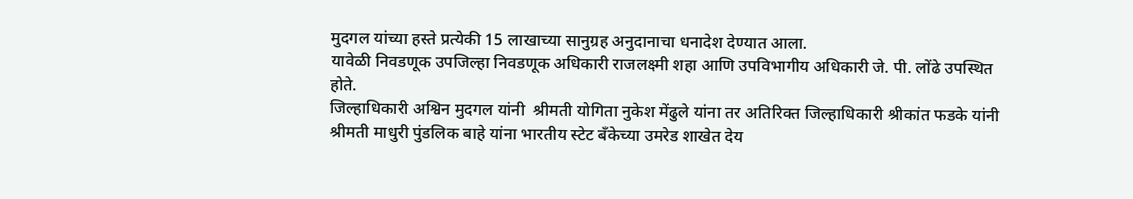मुदगल यांच्या हस्ते प्रत्येकी 15 लाखाच्या सानुग्रह अनुदानाचा धनादेश देण्यात आला.
यावेळी निवडणूक उपजिल्हा निवडणूक अधिकारी राजलक्ष्मी शहा आणि उपविभागीय अधिकारी जे. पी. लोंढे उपस्थित होते.
जिल्हा‍धिकारी अश्विन मुदगल यांनी  श्रीमती योगिता नुकेश मेंढुले यांना तर अतिरिक्त जिल्हाधिकारी श्रीकांत फडके यांनी श्रीमती माधुरी पुंडलिक बाहे यांना भारतीय स्टेट बँकेच्या उमरेड शाखेत देय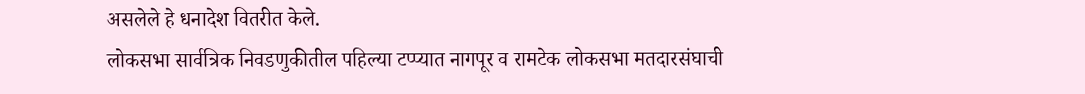असलेले हे धनादेश वितरीत केले.
लोकसभा सार्वत्रिक निवडणुकीतील पहिल्या टप्प्यात नागपूर व रामटेक लोकसभा मतदारसंघाची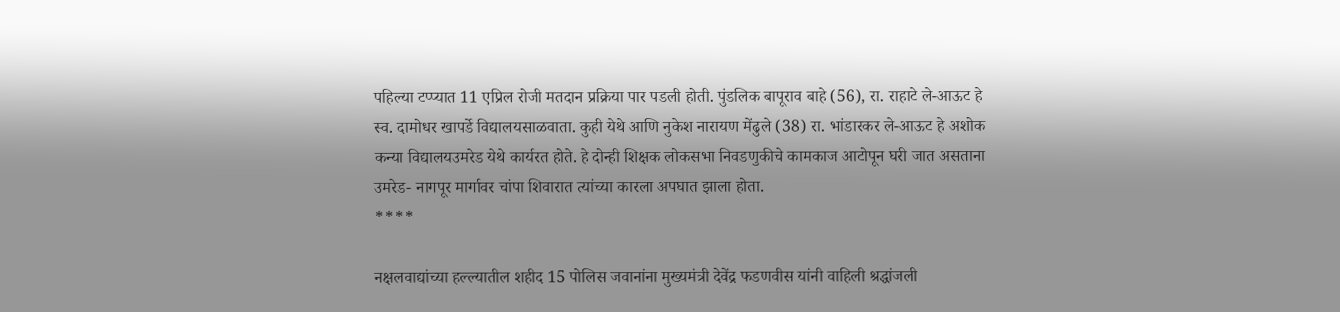पहिल्या टप्प्यात 11 एप्रिल रोजी मतदान प्रक्रिया पार पडली होती. पुंडलिक बापूराव बाहे (56), रा. राहाटे ले-आऊट हे स्व. दामोधर खापर्डे विद्यालयसाळवाता. कुही येथे आणि नुकेश नारायण मेंढुले (38) रा. भांडारकर ले-आऊट हे अशोक कन्या विद्यालयउमरेड येथे कार्यरत होते. हे दोन्ही शिक्षक लोकसभा निवडणुकीचे कामकाज आटोपून घरी जात असताना उमरेड- नागपूर मार्गावर चांपा शिवारात त्यांच्या कारला अपघात झाला होता.
****

नक्षलवाद्यांच्या हल्ल्यातील शहीद 15 पोलिस जवानांना मुख्यमंत्री देवेंद्र फडणवीस यांनी वाहिली श्रद्धांजली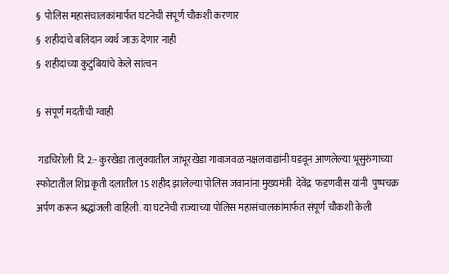§  पोलिस महासंचालकांमार्फत घटनेची संपूर्ण चौकशी करणार
§  शहीदांचे बलिदान व्यर्थ जाऊ देणार नाही
§  शहीदांच्या कुटुंबियांचे केले सांत्वन

§  संपूर्ण मदतीची ग्वाही

 गडचिरोली  दि 2:- कुरखेडा तालुक्यातील जांभूरखेडा गावाजवळ नक्षलवाद्यांनी घडवून आणलेल्या भूसुरुंगाच्या स्फोटातील शिघ्र कृती दलातील 15 शहीद झालेल्या पोलिस जवानांना मुख्यमंत्री  देवेंद्र  फडणवीस यांनी  पुष्पचक्र अर्पण करून श्रद्धांजली वाहिली. या घटनेची राज्याच्या पोलिस महासंचालकांमार्फत संपूर्ण चौकशी केली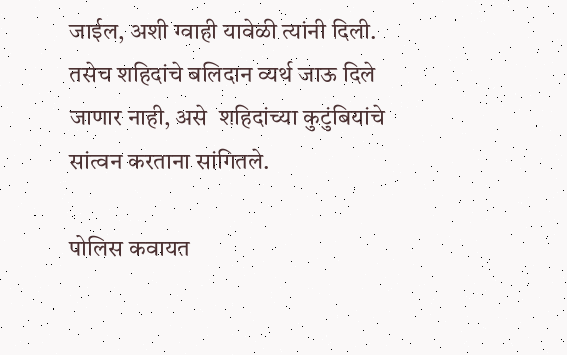जाईल, अशी ग्वाही यावेळी त्यांनी दिली. तसेच शहिदांचे बलिदान व्यर्थ जाऊ दिले जाणार नाही, असे  शहिदांच्या कुटुंबियांचे सांत्वन करताना सांगितले.

पोलिस कवायत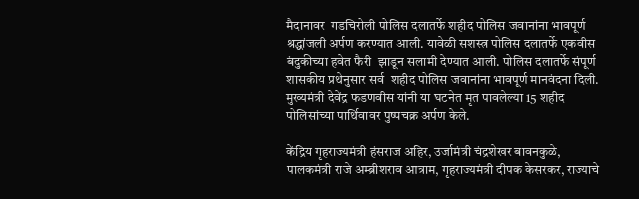मैदानावर  गडचिरोली पोलिस दलातर्फे शहीद पोलिस जवानांना भावपूर्ण श्रद्धांजली अर्पण करण्यात आली. यावेळी सशस्त्र पोलिस दलातर्फे एकवीस बंदुकीच्या हवेत फैरी  झाडून सलामी देण्यात आली. पोलिस दलातर्फे संपूर्ण शासकीय प्रथेनुसार सर्व  शहीद पोलिस जवानांना भावपूर्ण मानवंदना दिली. मुख्यमंत्री देवेंद्र फडणवीस यांनी या घटनेत मृत पावलेल्या 15 शहीद पोलिसांच्या पार्थिवावर पुष्पचक्र अर्पण केले.

केंद्रिय गृहराज्यमंत्री हंसराज अहिर, उर्जामंत्री चंद्रशेखर बावनकुळे, पालकमंत्री राजे अम्ब्रीशराव आत्राम, गृहराज्यमंत्री दीपक केसरकर, राज्याचे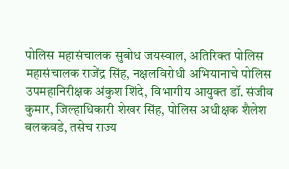पोलिस महासंचालक सुबोध जयस्वाल, अतिरिक्त पोलिस महासंचालक राजेंद्र सिंह, नक्षलविरोधी अभियानाचे पोलिस उपमहानिरीक्षक अंकुश शिंदे, विभागीय आयुक्त डॉ. संजीव कुमार, जिल्हाधिकारी शेखर सिंह, पोलिस अधीक्षक शैलेश बलकवडे, तसेच राज्य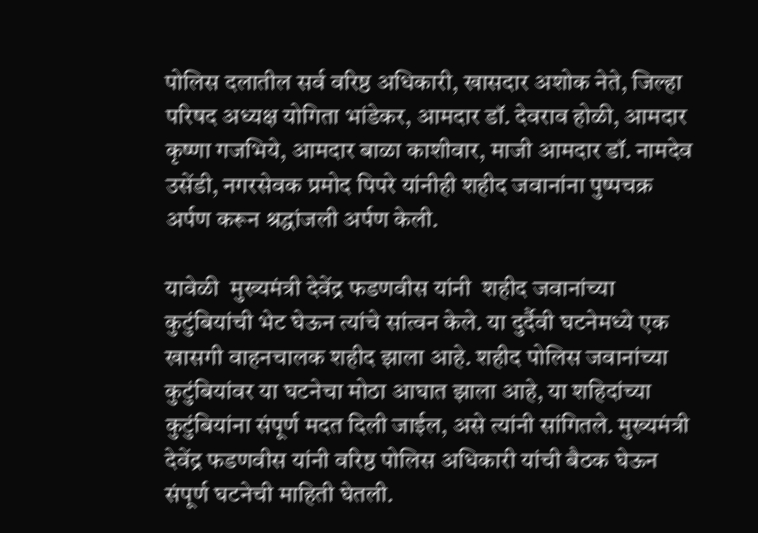पोलिस दलातील सर्व वरिष्ठ अधिकारी, खासदार अशोक नेते, जिल्हा परिषद अध्यक्ष योगिता भांडेकर, आमदार डॉ. देवराव होळी, आमदार कृष्णा गजभिये, आमदार बाळा काशीवार, माजी आमदार डॉ. नामदेव उसेंडी, नगरसेवक प्रमोद पिपरे यांनीही शहीद जवानांना पुष्पचक्र अर्पण करून श्रद्धांजली अर्पण केली.

यावेळी  मुख्यमंत्री देवेंद्र फडणवीस यांनी  शहीद जवानांच्या कुटुंबियांची भेट घेऊन त्यांचे सांत्वन केले. या दुर्दैवी घटनेमध्ये एक खासगी वाहनचालक शहीद झाला आहे. शहीद पोलिस जवानांच्या कुटुंबियांवर या घटनेचा मोठा आघात झाला आहे, या शहिदांच्या कुटुंबियांना संपूर्ण मदत दिली जाईल, असे त्यांनी सांगितले. मुख्यमंत्री देवेंद्र फडणवीस यांनी वरिष्ठ पोलिस अधिकारी यांची बैठक घेऊन संपूर्ण घटनेची माहिती घेतली.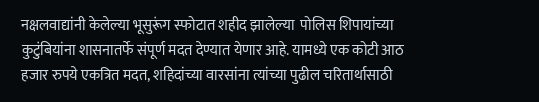नक्षलवाद्यांनी केलेल्या भूसुरूंग स्फोटात शहीद झालेल्या  पोलिस शिपायांच्या कुटुंबियांना शासनातर्फे संपूर्ण मदत देण्यात येणार आहे. यामध्ये एक कोटी आठ हजार रुपये एकत्रित मदत, शहिदांच्या वारसांना त्यांच्या पुढील चरितार्थासाठी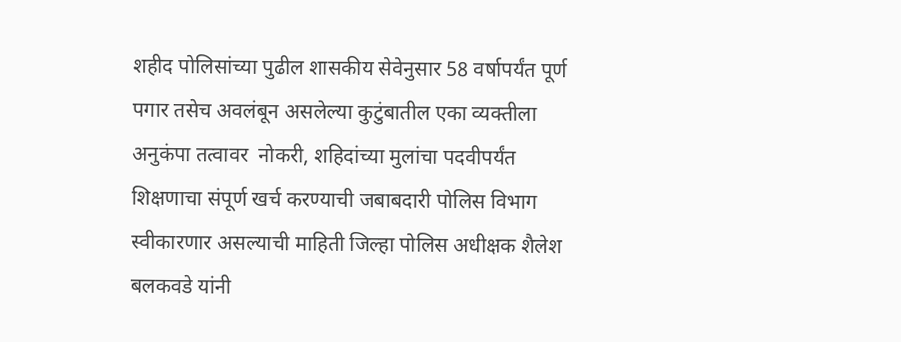शहीद पोलिसांच्या पुढील शासकीय सेवेनुसार 58 वर्षापर्यंत पूर्ण पगार तसेच अवलंबून असलेल्या कुटुंबातील एका व्यक्तीला अनुकंपा तत्वावर  नोकरी, शहिदांच्या मुलांचा पदवीपर्यंत शिक्षणाचा संपूर्ण खर्च करण्याची जबाबदारी पोलिस विभाग स्वीकारणार असल्याची माहिती जिल्हा पोलिस अधीक्षक शैलेश बलकवडे यांनी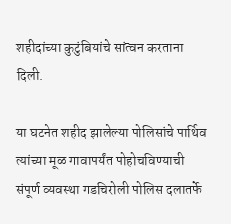शहीदांच्या कुटुंबियांचे सांत्वन करताना दिली.

या घटनेत शहीद झालेल्या पोलिसांचे पार्थिव त्यांच्या मूळ गावापर्यंत पोहोचविण्याची संपूर्ण व्यवस्था गडचिरोली पोलिस दलातर्फे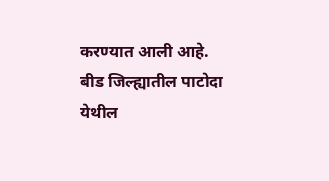करण्यात आली आहे. बीड जिल्ह्यातील पाटोदा येथील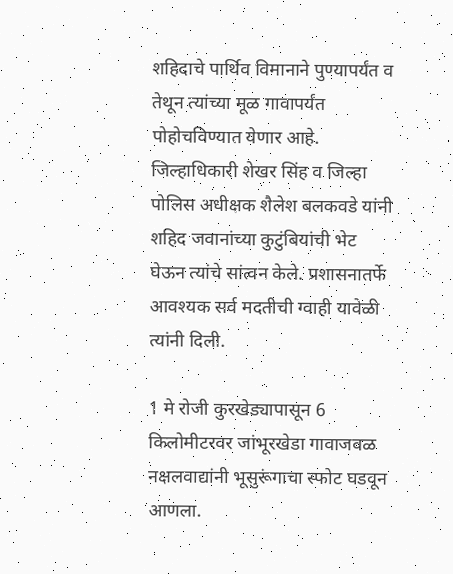शहिदाचे पार्थिव विमानाने पुण्यापर्यंत व तेथून त्यांच्या मूळ गावापर्यंत पोहोचविण्यात येणार आहे. जिल्हाधिकारी शेखर सिंह व जिल्हा पोलिस अधीक्षक शैलेश बलकवडे यांनी शहिद जवानांच्या कुटुंबियांची भेट घेऊन त्यांचे सांत्वन केले. प्रशासनातर्फे आवश्यक सर्व मदतीची ग्वाही यावेळी त्यांनी दिली.

1 मे रोजी कुरखेड्यापासून 6 किलोमीटरवर जांभूरखेडा गावाजवळ नक्षलवाद्यांनी भूसुरूंगाचा स्फोट घडवून आणला.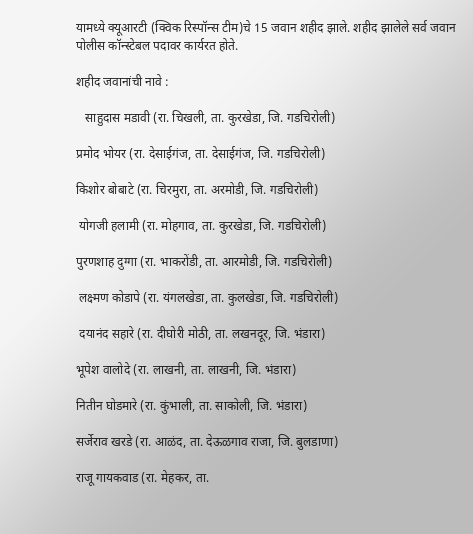यामध्ये क्यूआरटी (क्विक रिस्पॉन्स टीम)चे 15 जवान शहीद झाले. शहीद झालेले सर्व जवान पोलीस कॉन्स्टेबल पदावर कार्यरत होते.

शहीद जवानांची नावे :

   साहुदास मडावी (रा. चिखली, ता. कुरखेडा, जि. गडचिरोली)

प्रमोद भोयर (रा. देसाईगंज, ता. देसाईगंज, जि. गडचिरोली)

किशोर बोबाटे (रा. चिरमुरा, ता. अरमोडी, जि. गडचिरोली)

 योगजी हलामी (रा. मोहगाव, ता. कुरखेडा, जि. गडचिरोली)

पुरणशाह दुग्गा (रा. भाकरोंडी, ता. आरमोडी, जि. गडचिरोली)

 लक्ष्मण कोडापे (रा. यंगलखेडा, ता. कुलखेडा, जि. गडचिरोली)

 दयानंद सहारे (रा. दीघोरी मोठी, ता. लखनदूर, जि. भंडारा)

भूपेश वालोदे (रा. लाखनी, ता. लाखनी, जि. भंडारा)

नितीन घोडमारे (रा. कुंभाली, ता. साकोली, जि. भंडारा)

सर्जेराव खरडे (रा. आळंद, ता. देऊळगाव राजा, जि. बुलडाणा)

राजू गायकवाड (रा. मेहकर, ता.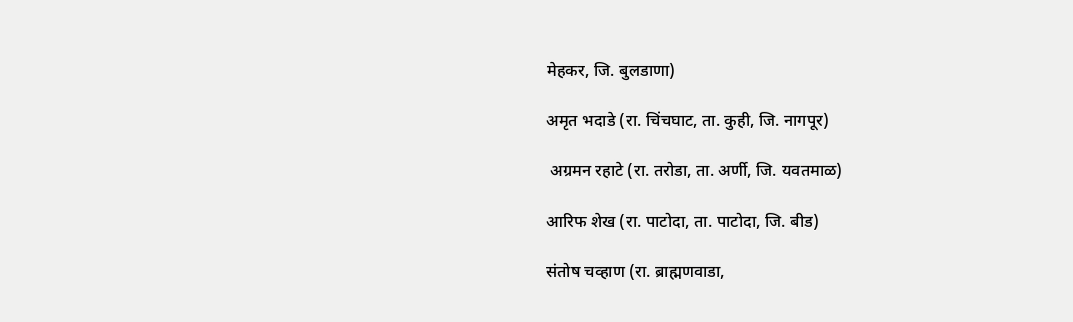मेहकर, जि. बुलडाणा)

अमृत भदाडे (रा. चिंचघाट, ता. कुही, जि. नागपूर)

 अग्रमन रहाटे (रा. तरोडा, ता. अर्णी, जि. यवतमाळ)

आरिफ शेख (रा. पाटोदा, ता. पाटोदा, जि. बीड)

संतोष चव्हाण (रा. ब्राह्मणवाडा,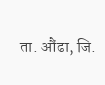ता. औंढा, जि.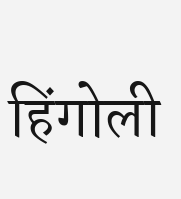हिंगोली